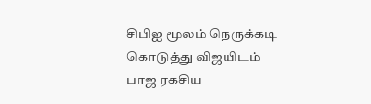சிபிஐ மூலம் நெருக்கடி கொடுத்து விஜயிடம் பாஜ ரகசிய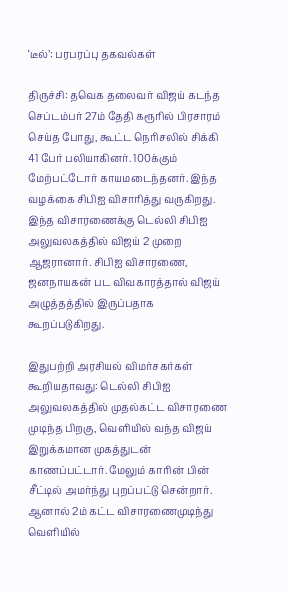‘டீல்’: பரபரப்பு தகவல்கள்

திருச்சி: தவெக தலைவர் விஜய் கடந்த செப்டம்பர் 27ம் தேதி கரூரில் பிரசாரம் செய்த போது, கூட்ட நெரிசலில் சிக்கி 41 பேர் பலியாகினர். 100க்கும் மேற்பட்டோர் காயமடைந்தனர். இந்த வழக்கை சிபிஐ விசாரித்து வருகிறது. இந்த விசாரணைக்கு டெல்லி சிபிஐ அலுவலகத்தில் விஜய் 2 முறை ஆஜரானார். சிபிஐ விசாரணை, ஜனநாயகன் பட விவகாரத்தால் விஜய் அழுத்தத்தில் இருப்பதாக கூறப்படுகிறது.

இதுபற்றி அரசியல் விமர்சகர்கள் கூறியதாவது: டெல்லி சிபிஐ அலுவலகத்தில் முதல்கட்ட விசாரணை முடிந்த பிறகு, வெளியில் வந்த விஜய் இறுக்கமான முகத்துடன் காணப்பட்டார். மேலும் காரின் பின் சீட்டில் அமர்ந்து புறப்பட்டு சென்றார். ஆனால் 2ம் கட்ட விசாரணைமுடிந்து வெளியில்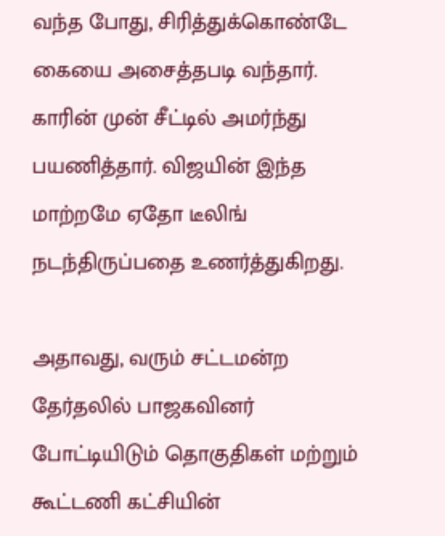வந்த போது, சிரித்துக்கொண்டே கையை அசைத்தபடி வந்தார். காரின் முன் சீட்டில் அமர்ந்து பயணித்தார். விஜயின் இந்த மாற்றமே ஏதோ டீலிங் நடந்திருப்பதை உணர்த்துகிறது.

அதாவது, வரும் சட்டமன்ற தேர்தலில் பாஜகவினர் போட்டியிடும் தொகுதிகள் மற்றும் கூட்டணி கட்சியின்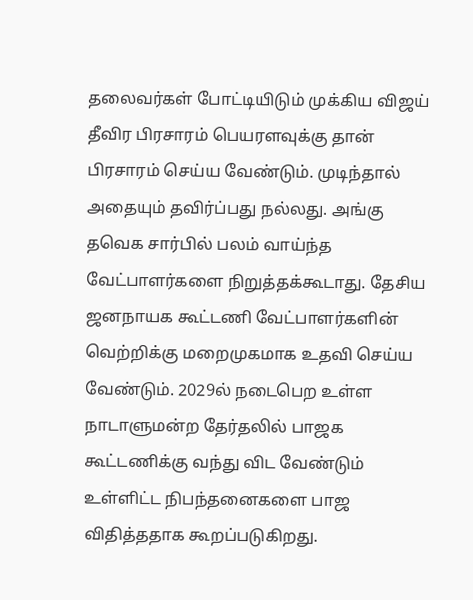தலைவர்கள் போட்டியிடும் முக்கிய விஜய் தீவிர பிரசாரம் பெயரளவுக்கு தான் பிரசாரம் செய்ய வேண்டும். முடிந்தால் அதையும் தவிர்ப்பது நல்லது. அங்கு தவெக சார்பில் பலம் வாய்ந்த வேட்பாளர்களை நிறுத்தக்கூடாது. தேசிய ஜனநாயக கூட்டணி வேட்பாளர்களின் வெற்றிக்கு மறைமுகமாக உதவி செய்ய வேண்டும். 2029ல் நடைபெற உள்ள நாடாளுமன்ற தேர்தலில் பாஜக கூட்டணிக்கு வந்து விட வேண்டும் உள்ளிட்ட நிபந்தனைகளை பாஜ விதித்ததாக கூறப்படுகிறது.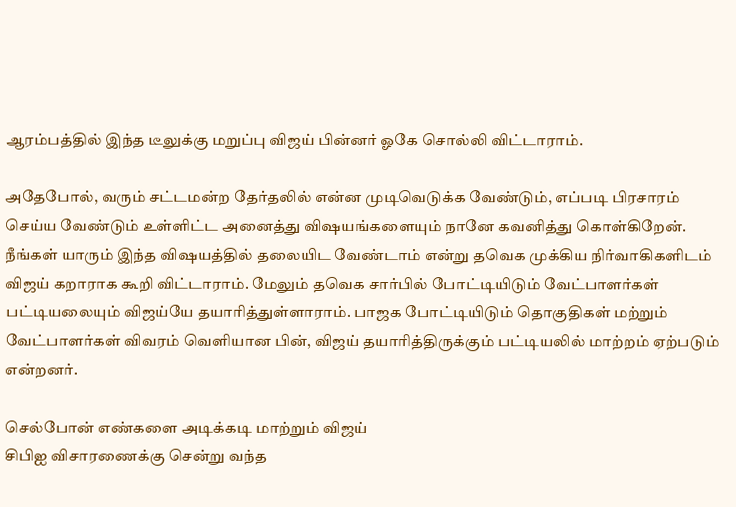ஆரம்பத்தில் இந்த டீலுக்கு மறுப்பு விஜய் பின்னர் ஓகே சொல்லி விட்டாராம்.

அதேபோல், வரும் சட்டமன்ற தேர்தலில் என்ன முடிவெடுக்க வேண்டும், எப்படி பிரசாரம் செய்ய வேண்டும் உள்ளிட்ட அனைத்து விஷயங்களையும் நானே கவனித்து கொள்கிறேன். நீங்கள் யாரும் இந்த விஷயத்தில் தலையிட வேண்டாம் என்று தவெக முக்கிய நிர்வாகிகளிடம் விஜய் கறாராக கூறி விட்டாராம். மேலும் தவெக சார்பில் போட்டியிடும் வேட்பாளர்கள் பட்டியலையும் விஜய்யே தயாரித்துள்ளாராம். பாஜக போட்டியிடும் தொகுதிகள் மற்றும் வேட்பாளர்கள் விவரம் வெளியான பின், விஜய் தயாரித்திருக்கும் பட்டியலில் மாற்றம் ஏற்படும் என்றனர்.

செல்போன் எண்களை அடிக்கடி மாற்றும் விஜய்
சிபிஐ விசாரணைக்கு சென்று வந்த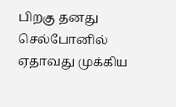பிறகு தனது செல்போனில் ஏதாவது முக்கிய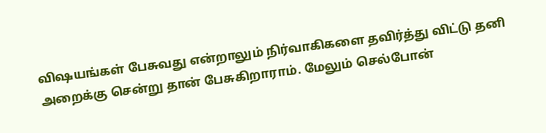விஷயங்கள் பேசுவது என்றாலும் நிர்வாகிகளை தவிர்த்து விட்டு தனி அறைக்கு சென்று தான் பேசுகிறாராம். மேலும் செல்போன்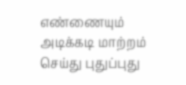எண்ணையும் அடிக்கடி மாற்றம் செய்து புதுப்புது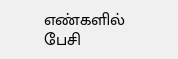எண்களில் பேசி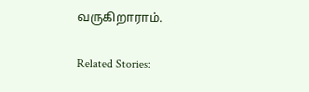வருகிறாராம்.

Related Stories: